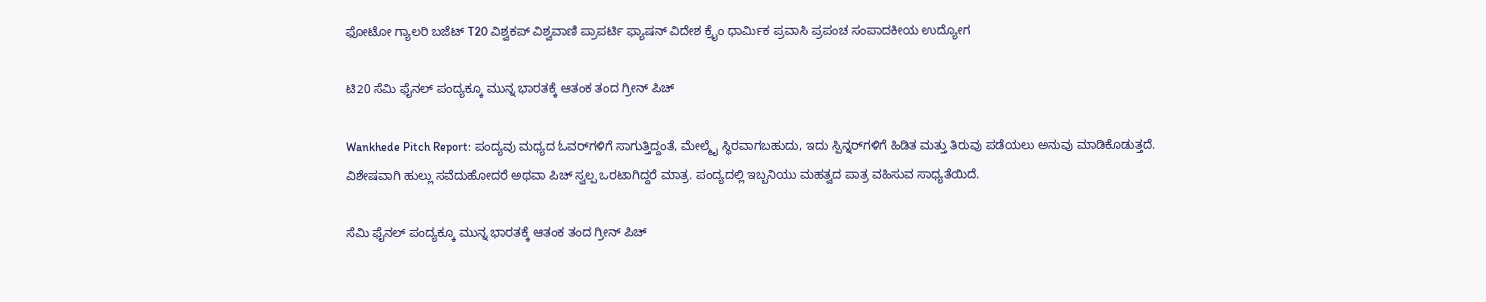ಫೋಟೋ ಗ್ಯಾಲರಿ ಬಜೆಟ್ T20 ವಿಶ್ವಕಪ್ ವಿಶ್ವವಾಣಿ ಪ್ರಾಪರ್ಟಿ ಫ್ಯಾಷನ್ ವಿದೇಶ ಕ್ರೈಂ ಧಾರ್ಮಿಕ ಪ್ರವಾಸಿ ಪ್ರಪಂಚ ಸಂಪಾದಕೀಯ ಉದ್ಯೋಗ

ಟಿ20 ಸೆಮಿ ಫೈನಲ್‌ ಪಂದ್ಯಕ್ಕೂ ಮುನ್ನ ಭಾರತಕ್ಕೆ ಆತಂಕ ತಂದ ಗ್ರೀನ್‌ ಪಿಚ್‌

Wankhede Pitch Report: ಪಂದ್ಯವು ಮಧ್ಯದ ಓವರ್‌ಗಳಿಗೆ ಸಾಗುತ್ತಿದ್ದಂತೆ, ಮೇಲ್ಮೈ ಸ್ಥಿರವಾಗಬಹುದು, ಇದು ಸ್ಪಿನ್ನರ್‌ಗಳಿಗೆ ಹಿಡಿತ ಮತ್ತು ತಿರುವು ಪಡೆಯಲು ಅನುವು ಮಾಡಿಕೊಡುತ್ತದೆ. ವಿಶೇಷವಾಗಿ ಹುಲ್ಲು ಸವೆದುಹೋದರೆ ಅಥವಾ ಪಿಚ್ ಸ್ವಲ್ಪ ಒರಟಾಗಿದ್ದರೆ ಮಾತ್ರ. ಪಂದ್ಯದಲ್ಲಿ ಇಬ್ಬನಿಯು ಮಹತ್ವದ ಪಾತ್ರ ವಹಿಸುವ ಸಾಧ್ಯತೆಯಿದೆ.

ಸೆಮಿ ಫೈನಲ್‌ ಪಂದ್ಯಕ್ಕೂ ಮುನ್ನ ಭಾರತಕ್ಕೆ ಆತಂಕ ತಂದ ಗ್ರೀನ್‌ ಪಿಚ್‌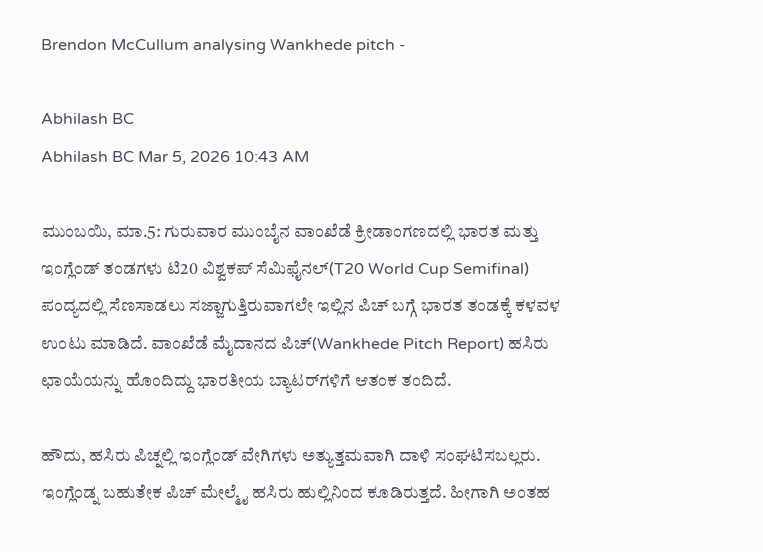Brendon McCullum analysing Wankhede pitch -

Abhilash BC
Abhilash BC Mar 5, 2026 10:43 AM

ಮುಂಬಯಿ, ಮಾ.5: ಗುರುವಾರ ಮುಂಬೈನ ವಾಂಖೆಡೆ ಕ್ರೀಡಾಂಗಣದಲ್ಲಿ ಭಾರತ ಮತ್ತು ಇಂಗ್ಲೆಂಡ್ ತಂಡಗಳು ಟಿ20 ವಿಶ್ವಕಪ್‌ ಸೆಮಿಫೈನಲ್(T20 World Cup Semifinal) ಪಂದ್ಯದಲ್ಲಿ ಸೆಣಸಾಡಲು ಸಜ್ಜಾಗುತ್ತಿರುವಾಗಲೇ ಇಲ್ಲಿನ ಪಿಚ್‌ ಬಗ್ಗೆ ಭಾರತ ತಂಡಕ್ಕೆ ಕಳವಳ ಉಂಟು ಮಾಡಿದೆ. ವಾಂಖೆಡೆ ಮೈದಾನದ ಪಿಚ್(Wankhede Pitch Report) ಹಸಿರು ಛಾಯೆಯನ್ನು ಹೊಂದಿದ್ದು ಭಾರತೀಯ ಬ್ಯಾಟರ್‌ಗಳಿಗೆ ಆತಂಕ ತಂದಿದೆ.

ಹೌದು, ಹಸಿರು ಪಿಚ್ನಲ್ಲಿ ಇಂಗ್ಲೆಂಡ್‌ ವೇಗಿಗಳು ಅತ್ಯುತ್ತಮವಾಗಿ ದಾಳಿ ಸಂಘಟಿಸಬಲ್ಲರು. ಇಂಗ್ಲೆಂಡ್ನ ಬಹುತೇಕ ಪಿಚ್ ಮೇಲ್ಮೈ ಹಸಿರು ಹುಲ್ಲಿನಿಂದ ಕೂಡಿರುತ್ತದೆ. ಹೀಗಾಗಿ ಅಂತಹ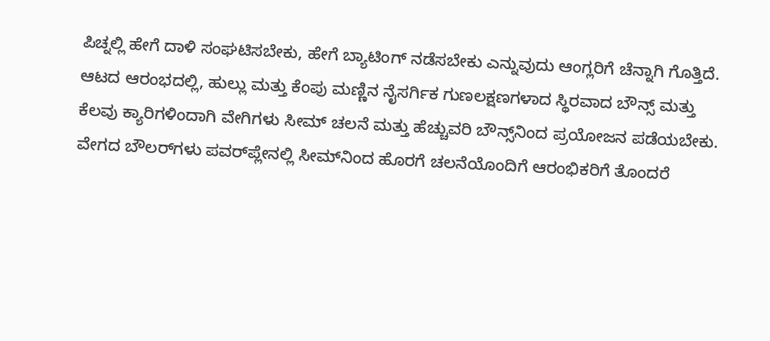ಪಿಚ್ನಲ್ಲಿ ಹೇಗೆ ದಾಳಿ ಸಂಘಟಿಸಬೇಕು, ಹೇಗೆ ಬ್ಯಾಟಿಂಗ್‌ ನಡೆಸಬೇಕು ಎನ್ನುವುದು ಆಂಗ್ಲರಿಗೆ ಚೆನ್ನಾಗಿ ಗೊತ್ತಿದೆ. ಆಟದ ಆರಂಭದಲ್ಲಿ, ಹುಲ್ಲು ಮತ್ತು ಕೆಂಪು ಮಣ್ಣಿನ ನೈಸರ್ಗಿಕ ಗುಣಲಕ್ಷಣಗಳಾದ ಸ್ಥಿರವಾದ ಬೌನ್ಸ್ ಮತ್ತು ಕೆಲವು ಕ್ಯಾರಿಗಳಿಂದಾಗಿ ವೇಗಿಗಳು ಸೀಮ್ ಚಲನೆ ಮತ್ತು ಹೆಚ್ಚುವರಿ ಬೌನ್ಸ್‌ನಿಂದ ಪ್ರಯೋಜನ ಪಡೆಯಬೇಕು. ವೇಗದ ಬೌಲರ್‌ಗಳು ಪವರ್‌ಪ್ಲೇನಲ್ಲಿ ಸೀಮ್‌ನಿಂದ ಹೊರಗೆ ಚಲನೆಯೊಂದಿಗೆ ಆರಂಭಿಕರಿಗೆ ತೊಂದರೆ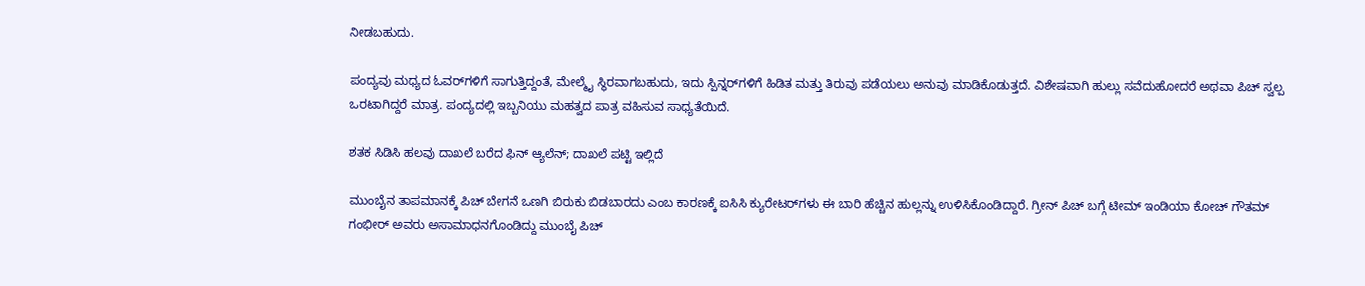ನೀಡಬಹುದು.

ಪಂದ್ಯವು ಮಧ್ಯದ ಓವರ್‌ಗಳಿಗೆ ಸಾಗುತ್ತಿದ್ದಂತೆ, ಮೇಲ್ಮೈ ಸ್ಥಿರವಾಗಬಹುದು, ಇದು ಸ್ಪಿನ್ನರ್‌ಗಳಿಗೆ ಹಿಡಿತ ಮತ್ತು ತಿರುವು ಪಡೆಯಲು ಅನುವು ಮಾಡಿಕೊಡುತ್ತದೆ. ವಿಶೇಷವಾಗಿ ಹುಲ್ಲು ಸವೆದುಹೋದರೆ ಅಥವಾ ಪಿಚ್ ಸ್ವಲ್ಪ ಒರಟಾಗಿದ್ದರೆ ಮಾತ್ರ. ಪಂದ್ಯದಲ್ಲಿ ಇಬ್ಬನಿಯು ಮಹತ್ವದ ಪಾತ್ರ ವಹಿಸುವ ಸಾಧ್ಯತೆಯಿದೆ.

ಶತಕ ಸಿಡಿಸಿ ಹಲವು ದಾಖಲೆ ಬರೆದ ಫಿನ್‌ ಆ್ಯಲೆನ್‌; ದಾಖಲೆ ಪಟ್ಟಿ ಇಲ್ಲಿದೆ

ಮುಂಬೈನ ತಾಪಮಾನಕ್ಕೆ ಪಿಚ್ ಬೇಗನೆ ಒಣಗಿ ಬಿರುಕು ಬಿಡಬಾರದು ಎಂಬ ಕಾರಣಕ್ಕೆ ಐಸಿಸಿ ಕ್ಯುರೇಟರ್‌ಗಳು ಈ ಬಾರಿ ಹೆಚ್ಚಿನ ಹುಲ್ಲನ್ನು ಉಳಿಸಿಕೊಂಡಿದ್ದಾರೆ. ಗ್ರೀನ್‌ ಪಿಚ್‌ ಬಗ್ಗೆ ಟೀಮ್‌ ಇಂಡಿಯಾ ಕೋಚ್‌ ಗೌತಮ್‌ ಗಂಭೀರ್‌ ಅವರು ಅಸಾಮಾಧನಗೊಂಡಿದ್ದು ಮುಂಬೈ ಪಿಚ್‌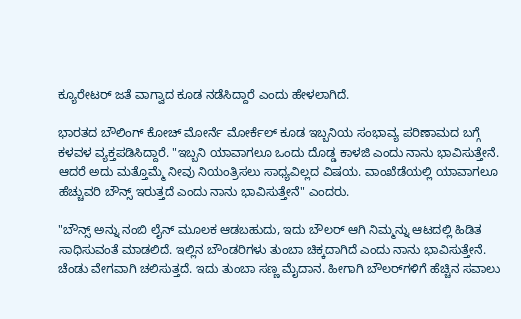ಕ್ಯೂರೇಟರ್‌ ಜತೆ ವಾಗ್ವಾದ ಕೂಡ ನಡೆಸಿದ್ದಾರೆ ಎಂದು ಹೇಳಲಾಗಿದೆ.

ಭಾರತದ ಬೌಲಿಂಗ್ ಕೋಚ್ ಮೋರ್ನೆ ಮೋರ್ಕೆಲ್ ಕೂಡ ಇಬ್ಬನಿಯ ಸಂಭಾವ್ಯ ಪರಿಣಾಮದ ಬಗ್ಗೆ ಕಳವಳ ವ್ಯಕ್ತಪಡಿಸಿದ್ದಾರೆ. "ಇಬ್ಬನಿ ಯಾವಾಗಲೂ ಒಂದು ದೊಡ್ಡ ಕಾಳಜಿ ಎಂದು ನಾನು ಭಾವಿಸುತ್ತೇನೆ. ಆದರೆ ಅದು ಮತ್ತೊಮ್ಮೆ ನೀವು ನಿಯಂತ್ರಿಸಲು ಸಾಧ್ಯವಿಲ್ಲದ ವಿಷಯ. ವಾಂಖೆಡೆಯಲ್ಲಿ ಯಾವಾಗಲೂ ಹೆಚ್ಚುವರಿ ಬೌನ್ಸ್ ಇರುತ್ತದೆ ಎಂದು ನಾನು ಭಾವಿಸುತ್ತೇನೆ" ಎಂದರು.

"ಬೌನ್ಸ್ ಅನ್ನು ನಂಬಿ ಲೈನ್ ಮೂಲಕ ಆಡಬಹುದು, ಇದು ಬೌಲರ್ ಆಗಿ ನಿಮ್ಮನ್ನು ಆಟದಲ್ಲಿ ಹಿಡಿತ ಸಾಧಿಸುವಂತೆ ಮಾಡಲಿದೆ. ಇಲ್ಲಿನ ಬೌಂಡರಿಗಳು ತುಂಬಾ ಚಿಕ್ಕದಾಗಿದೆ ಎಂದು ನಾನು ಭಾವಿಸುತ್ತೇನೆ. ಚೆಂಡು ವೇಗವಾಗಿ ಚಲಿಸುತ್ತದೆ. ಇದು ತುಂಬಾ ಸಣ್ಣ ಮೈದಾನ. ಹೀಗಾಗಿ ಬೌಲರ್‌ಗಳಿಗೆ ಹೆಚ್ಚಿನ ಸವಾಲು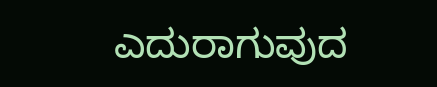ಎದುರಾಗುವುದ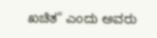ಖಚಿತ" ಎಂದು ಅವರು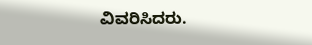ವಿವರಿಸಿದರು.